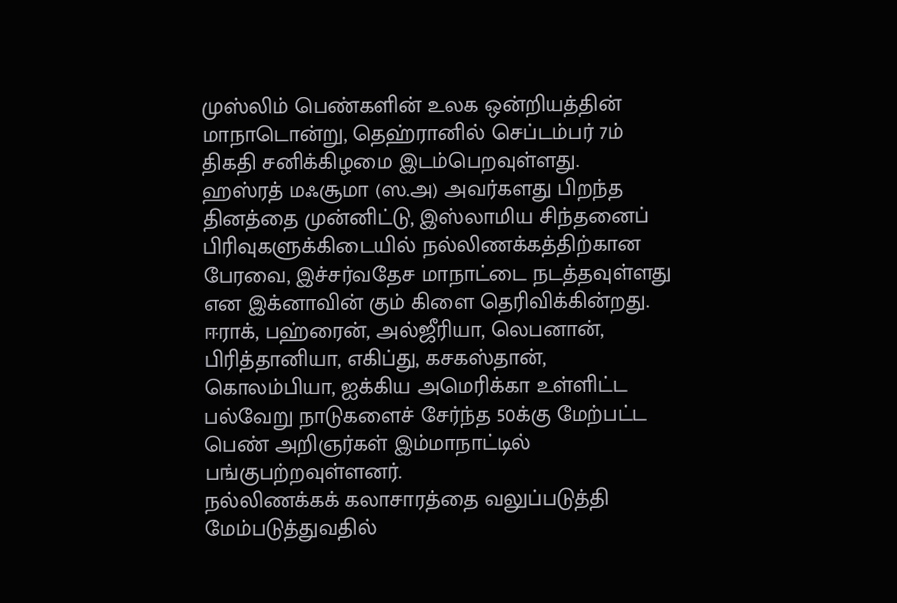முஸ்லிம் பெண்களின் உலக ஒன்றியத்தின் மாநாடொன்று, தெஹ்ரானில் செப்டம்பர் 7ம் திகதி சனிக்கிழமை இடம்பெறவுள்ளது.
ஹஸ்ரத் மஃசூமா (ஸ.அ) அவர்களது பிறந்த தினத்தை முன்னிட்டு, இஸ்லாமிய சிந்தனைப் பிரிவுகளுக்கிடையில் நல்லிணக்கத்திற்கான பேரவை, இச்சர்வதேச மாநாட்டை நடத்தவுள்ளது என இக்னாவின் கும் கிளை தெரிவிக்கின்றது.
ஈராக், பஹ்ரைன், அல்ஜீரியா, லெபனான், பிரித்தானியா, எகிப்து, கசகஸ்தான், கொலம்பியா, ஐக்கிய அமெரிக்கா உள்ளிட்ட பல்வேறு நாடுகளைச் சேர்ந்த 50க்கு மேற்பட்ட பெண் அறிஞர்கள் இம்மாநாட்டில் பங்குபற்றவுள்ளனர்.
நல்லிணக்கக் கலாசாரத்தை வலுப்படுத்தி மேம்படுத்துவதில்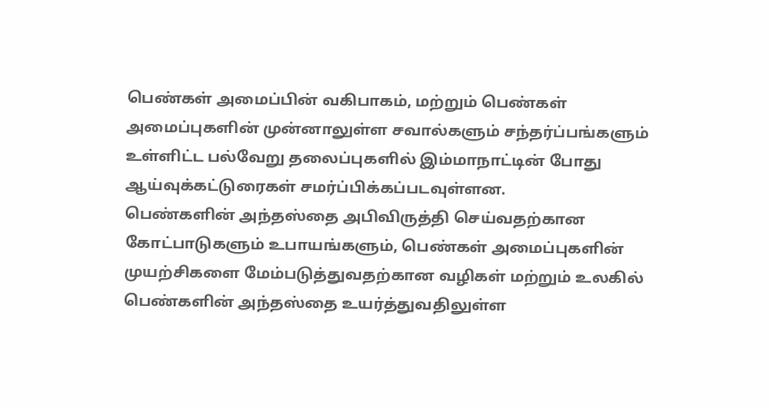பெண்கள் அமைப்பின் வகிபாகம், மற்றும் பெண்கள் அமைப்புகளின் முன்னாலுள்ள சவால்களும் சந்தர்ப்பங்களும் உள்ளிட்ட பல்வேறு தலைப்புகளில் இம்மாநாட்டின் போது ஆய்வுக்கட்டுரைகள் சமர்ப்பிக்கப்படவுள்ளன.
பெண்களின் அந்தஸ்தை அபிவிருத்தி செய்வதற்கான கோட்பாடுகளும் உபாயங்களும், பெண்கள் அமைப்புகளின் முயற்சிகளை மேம்படுத்துவதற்கான வழிகள் மற்றும் உலகில் பெண்களின் அந்தஸ்தை உயர்த்துவதிலுள்ள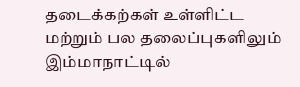தடைக்கற்கள் உள்ளிட்ட மற்றும் பல தலைப்புகளிலும் இம்மாநாட்டில்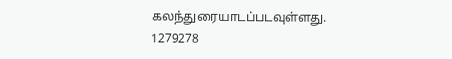கலந்துரையாடப்படவுள்ளது.
1279278